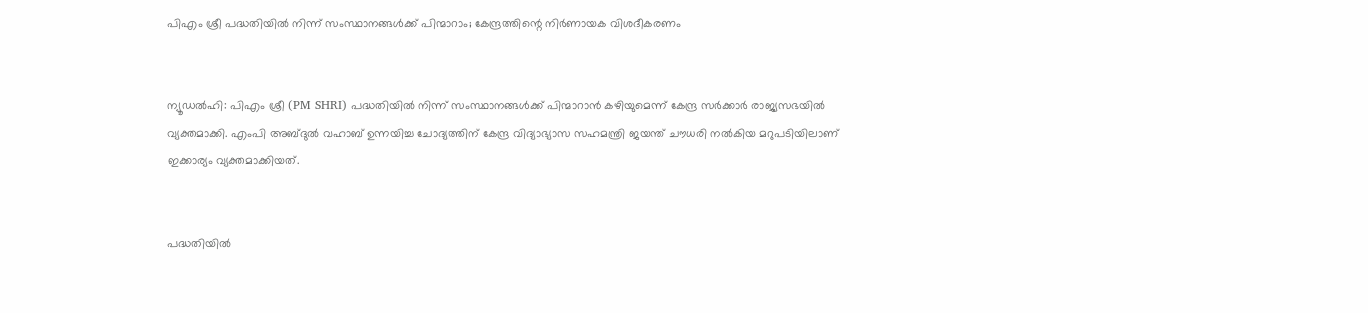പിഎം ശ്രീ പദ്ധതിയിൽ നിന്ന് സംസ്ഥാനങ്ങൾക്ക് പിന്മാറാം; കേന്ദ്രത്തിന്റെ നിർണായക വിശദീകരണം


ന്യൂഡൽഹി: പിഎം ശ്രീ (PM SHRI) പദ്ധതിയിൽ നിന്ന് സംസ്ഥാനങ്ങൾക്ക് പിന്മാറാൻ കഴിയുമെന്ന് കേന്ദ്ര സർക്കാർ രാജ്യസഭയിൽ വ്യക്തമാക്കി. എംപി അബ്ദുൽ വഹാബ് ഉന്നയിച്ച ചോദ്യത്തിന് കേന്ദ്ര വിദ്യാഭ്യാസ സഹമന്ത്രി ജയന്ത് ചൗധരി നൽകിയ മറുപടിയിലാണ് ഇക്കാര്യം വ്യക്തമാക്കിയത്.


പദ്ധതിയിൽ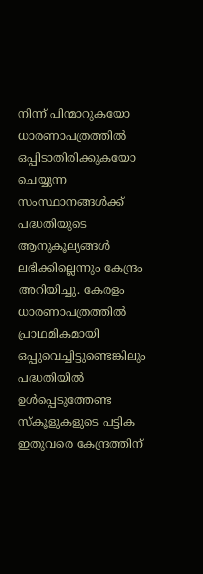നിന്ന് പിന്മാറുകയോ ധാരണാപത്രത്തിൽ ഒപ്പിടാതിരിക്കുകയോ ചെയ്യുന്ന സംസ്ഥാനങ്ങൾക്ക് പദ്ധതിയുടെ ആനുകൂല്യങ്ങൾ ലഭിക്കില്ലെന്നും കേന്ദ്രം അറിയിച്ചു. കേരളം ധാരണാപത്രത്തിൽ പ്രാഥമികമായി ഒപ്പുവെച്ചിട്ടുണ്ടെങ്കിലും പദ്ധതിയിൽ ഉൾപ്പെടുത്തേണ്ട സ്കൂളുകളുടെ പട്ടിക ഇതുവരെ കേന്ദ്രത്തിന്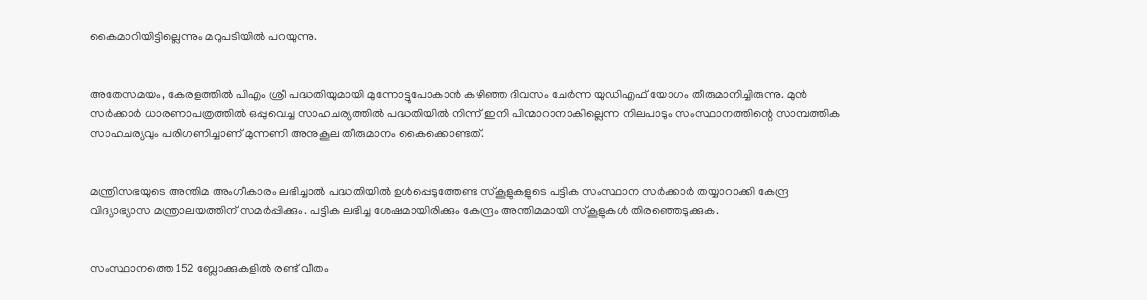കൈമാറിയിട്ടില്ലെന്നും മറുപടിയിൽ പറയുന്നു.


അതേസമയം, കേരളത്തിൽ പിഎം ശ്രീ പദ്ധതിയുമായി മുന്നോട്ടുപോകാൻ കഴിഞ്ഞ ദിവസം ചേർന്ന യുഡിഎഫ് യോഗം തീരുമാനിച്ചിരുന്നു. മുൻ സർക്കാർ ധാരണാപത്രത്തിൽ ഒപ്പുവെച്ച സാഹചര്യത്തിൽ പദ്ധതിയിൽ നിന്ന് ഇനി പിന്മാറാനാകില്ലെന്ന നിലപാടും സംസ്ഥാനത്തിന്റെ സാമ്പത്തിക സാഹചര്യവും പരിഗണിച്ചാണ് മുന്നണി അനുകൂല തീരുമാനം കൈക്കൊണ്ടത്.


മന്ത്രിസഭയുടെ അന്തിമ അംഗീകാരം ലഭിച്ചാൽ പദ്ധതിയിൽ ഉൾപ്പെടുത്തേണ്ട സ്കൂളുകളുടെ പട്ടിക സംസ്ഥാന സർക്കാർ തയ്യാറാക്കി കേന്ദ്ര വിദ്യാഭ്യാസ മന്ത്രാലയത്തിന് സമർപ്പിക്കും. പട്ടിക ലഭിച്ച ശേഷമായിരിക്കും കേന്ദ്രം അന്തിമമായി സ്കൂളുകൾ തിരഞ്ഞെടുക്കുക.


സംസ്ഥാനത്തെ 152 ബ്ലോക്കുകളിൽ രണ്ട് വീതം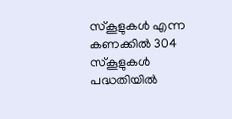സ്കൂളുകൾ എന്ന കണക്കിൽ 304 സ്കൂളുകൾ പദ്ധതിയിൽ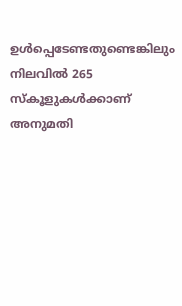ഉൾപ്പെടേണ്ടതുണ്ടെങ്കിലും നിലവിൽ 265 സ്കൂളുകൾക്കാണ് അനുമതി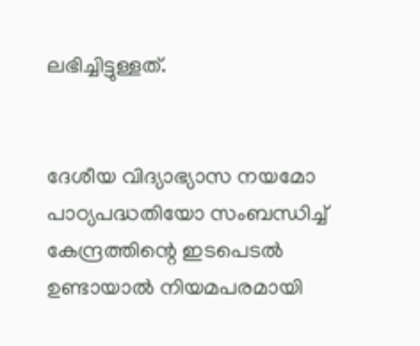ലഭിച്ചിട്ടുള്ളത്.


ദേശീയ വിദ്യാഭ്യാസ നയമോ പാഠ്യപദ്ധതിയോ സംബന്ധിച്ച് കേന്ദ്രത്തിന്റെ ഇടപെടൽ ഉണ്ടായാൽ നിയമപരമായി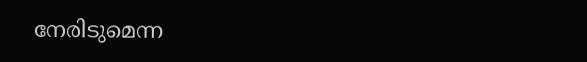നേരിടുമെന്ന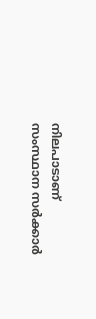നിലപാടാണ് സംസ്ഥാന സർക്കാർ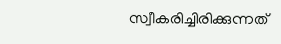സ്വീകരിച്ചിരിക്കുന്നത്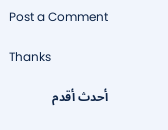Post a Comment

Thanks

أحدث أقدم